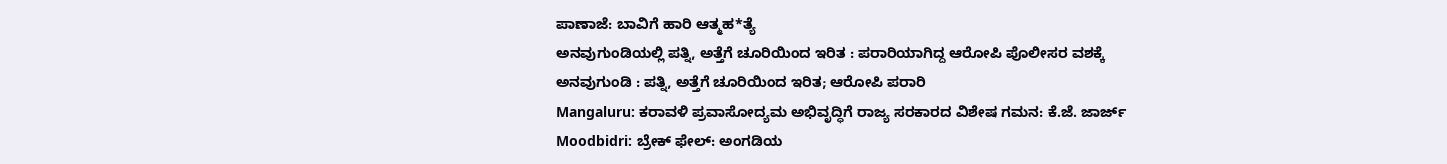ಪಾಣಾಜೆ: ಬಾವಿಗೆ ಹಾರಿ ಆತ್ಮಹ*ತ್ಯೆ
ಅನವುಗುಂಡಿಯಲ್ಲಿ ಪತ್ನಿ, ಅತ್ತೆಗೆ ಚೂರಿಯಿಂದ ಇರಿತ : ಪರಾರಿಯಾಗಿದ್ದ ಆರೋಪಿ ಪೊಲೀಸರ ವಶಕ್ಕೆ
ಅನವುಗುಂಡಿ : ಪತ್ನಿ, ಅತ್ತೆಗೆ ಚೂರಿಯಿಂದ ಇರಿತ; ಆರೋಪಿ ಪರಾರಿ
Mangaluru: ಕರಾವಳಿ ಪ್ರವಾಸೋದ್ಯಮ ಅಭಿವೃದ್ಧಿಗೆ ರಾಜ್ಯ ಸರಕಾರದ ವಿಶೇಷ ಗಮನ: ಕೆ.ಜೆ. ಜಾರ್ಜ್
Moodbidri: ಬ್ರೇಕ್ ಫೇಲ್: ಅಂಗಡಿಯ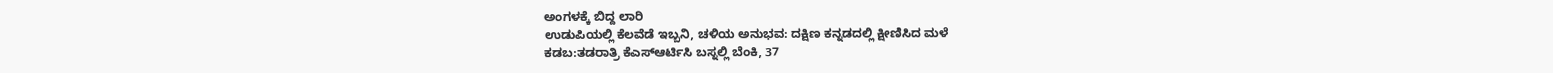ಅಂಗಳಕ್ಕೆ ಬಿದ್ದ ಲಾರಿ
ಉಡುಪಿಯಲ್ಲಿ ಕೆಲವೆಡೆ ಇಬ್ಬನಿ, ಚಳಿಯ ಅನುಭವ: ದಕ್ಷಿಣ ಕನ್ನಡದಲ್ಲಿ ಕ್ಷೀಣಿಸಿದ ಮಳೆ
ಕಡಬ:ತಡರಾತ್ರಿ ಕೆಎಸ್ಆರ್ಟಿಸಿ ಬಸ್ನಲ್ಲಿ ಬೆಂಕಿ, 37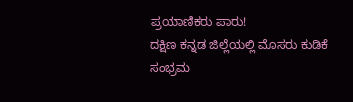ಪ್ರಯಾಣಿಕರು ಪಾರು!
ದಕ್ಷಿಣ ಕನ್ನಡ ಜಿಲ್ಲೆಯಲ್ಲಿ ಮೊಸರು ಕುಡಿಕೆ ಸಂಭ್ರಮ